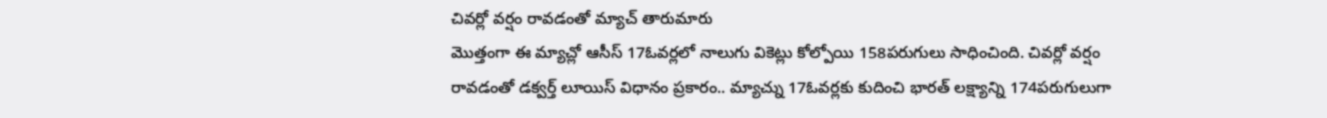చివర్లో వర్షం రావడంతో మ్యాచ్ తారుమారు
మొత్తంగా ఈ మ్యాచ్లో ఆసీస్ 17ఓవర్లలో నాలుగు వికెట్లు కోల్పోయి 158పరుగులు సాధించింది. చివర్లో వర్షం రావడంతో డక్వర్త్ లూయిస్ విధానం ప్రకారం.. మ్యాచ్ను 17ఓవర్లకు కుదించి భారత్ లక్ష్యాన్ని 174పరుగులుగా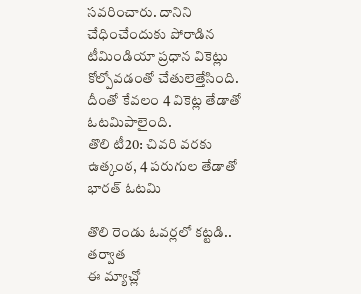సవరించారు. దానిని చేధించేందుకు పోరాడిన టీమిండియా ప్రధాన వికెట్లు కోల్పోవడంతో చేతులెత్తేసింది. దీంతో కేవలం 4 వికెట్ల తేడాతో ఓటమిపాలైంది.
తొలి టీ20: చివరి వరకు ఉత్కంఠ, 4 పరుగుల తేడాతో భారత్ ఓటమి

తొలి రెండు ఓవర్లలో కట్టడి.. తర్వాత
ఈ మ్యాచ్లో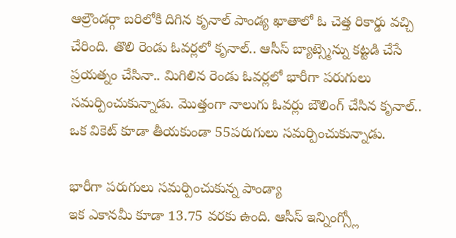ఆల్రౌండర్గా బరిలోకి దిగిన కృనాల్ పాండ్య ఖాతాలో ఓ చెత్త రికార్డు వచ్చి చేరింది. తొలి రెండు ఓవర్లలో కృనాల్.. ఆసీస్ బ్యాట్స్మెన్ను కట్టడి చేసే ప్రయత్నం చేసినా.. మిగిలిన రెండు ఓవర్లలో భారీగా పరుగులు సమర్పించుకున్నాడు. మొత్తంగా నాలుగు ఓవర్లు బౌలింగ్ చేసిన కృనాల్.. ఒక వికెట్ కూడా తీయకుండా 55పరుగులు సమర్పించుకున్నాడు.

భారీగా పరుగులు సమర్పించుకున్న పాండ్యా
ఇక ఎకానమీ కూడా 13.75 వరకు ఉంది. ఆసీస్ ఇన్నింగ్స్లో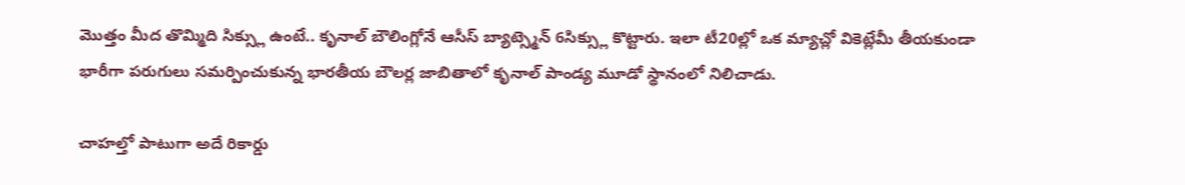మొత్తం మీద తొమ్మిది సిక్స్లు ఉంటే.. కృనాల్ బౌలింగ్లోనే ఆసీస్ బ్యాట్స్మెన్ 6సిక్స్లు కొట్టారు. ఇలా టీ20ల్లో ఒక మ్యాచ్లో వికెట్లేమీ తీయకుండా భారీగా పరుగులు సమర్పించుకున్న భారతీయ బౌలర్ల జాబితాలో కృనాల్ పాండ్య మూడో స్థానంలో నిలిచాడు.

చాహల్తో పాటుగా అదే రికార్డు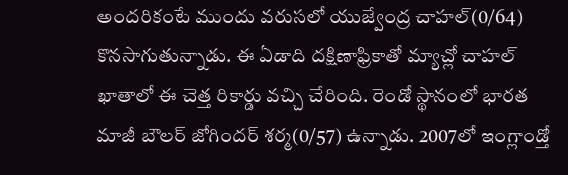అందరికంటే ముందు వరుసలో యుజ్వేంద్ర చాహల్(0/64) కొనసాగుతున్నాడు. ఈ ఏడాది దక్షిణాఫ్రికాతో మ్యాచ్లో చాహల్ ఖాతాలో ఈ చెత్త రికార్డు వచ్చి చేరింది. రెండో స్థానంలో భారత మాజీ బౌలర్ జోగిందర్ శర్మ(0/57) ఉన్నాడు. 2007లో ఇంగ్లాండ్తో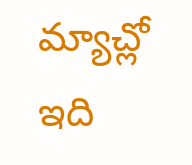మ్యాచ్లో ఇది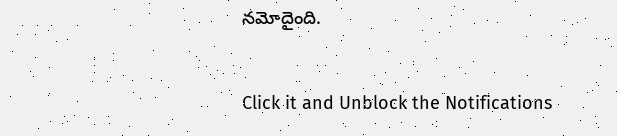నమోదైంది.


Click it and Unblock the Notifications